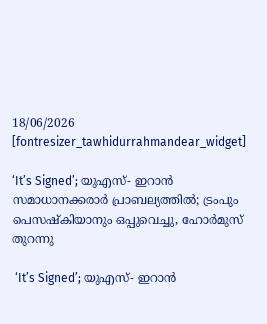18/06/2026
[fontresizer_tawhidurrahmandear_widget]

‘It’s Signed’; യുഎസ്- ഇറാൻ സമാധാനക്കരാർ പ്രാബല്യത്തിൽ; ട്രംപും പെസഷ്കിയാനും ഒപ്പുവെച്ചു, ഹോർമുസ് തുറന്നു

 ‘It’s Signed’; യുഎസ്- ഇറാൻ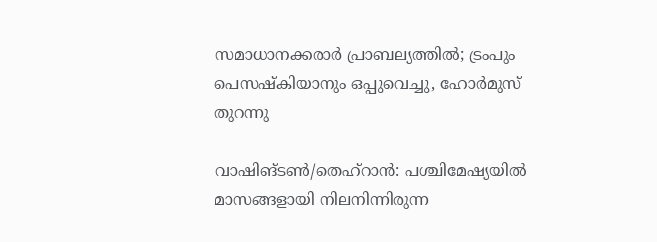സമാധാനക്കരാർ പ്രാബല്യത്തിൽ; ട്രംപും പെസഷ്കിയാനും ഒപ്പുവെച്ചു, ഹോർമുസ് തുറന്നു

വാഷിങ്ടൺ/തെഹ്‌റാൻ: പശ്ചിമേഷ്യയിൽ മാസങ്ങളായി നിലനിന്നിരുന്ന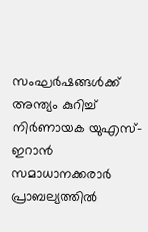സംഘർഷങ്ങൾക്ക് അന്ത്യം കുറിച്ച് നിർണായക യുഎസ്-ഇറാൻ സമാധാനക്കരാർ പ്രാബല്യത്തിൽ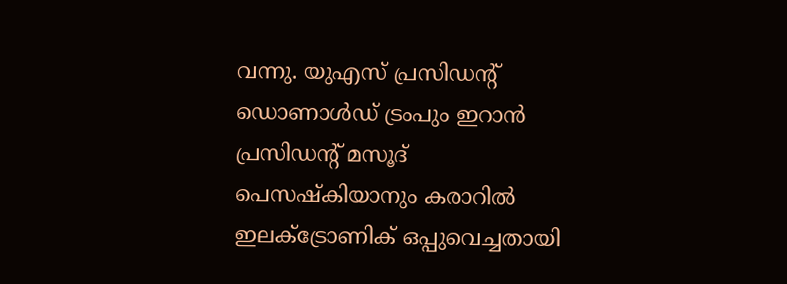വന്നു. യുഎസ് പ്രസിഡന്റ് ഡൊണാൾഡ് ട്രംപും ഇറാൻ പ്രസിഡന്റ് മസൂദ് പെസഷ്‌കിയാനും കരാറിൽ ഇലക്ട്രോണിക് ഒപ്പുവെച്ചതായി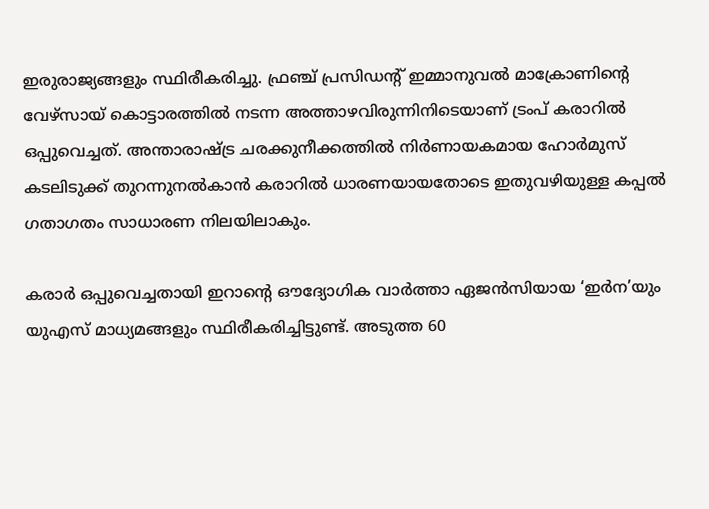ഇരുരാജ്യങ്ങളും സ്ഥിരീകരിച്ചു. ഫ്രഞ്ച് പ്രസിഡന്റ് ഇമ്മാനുവൽ മാക്രോണിന്റെ വേഴ്സായ് കൊട്ടാരത്തിൽ നടന്ന അത്താഴവിരുന്നിനിടെയാണ് ട്രംപ് കരാറിൽ ഒപ്പുവെച്ചത്. അന്താരാഷ്ട്ര ചരക്കുനീക്കത്തിൽ നിർണായകമായ ഹോർമുസ് കടലിടുക്ക് തുറന്നുനൽകാൻ കരാറിൽ ധാരണയായതോടെ ഇതുവഴിയുള്ള കപ്പൽ ഗതാഗതം സാധാരണ നിലയിലാകും.

കരാർ ഒപ്പുവെച്ചതായി ഇറാന്റെ ഔദ്യോഗിക വാർത്താ ഏജൻസിയായ ‘ഇർന’യും യുഎസ് മാധ്യമങ്ങളും സ്ഥിരീകരിച്ചിട്ടുണ്ട്. അടുത്ത 60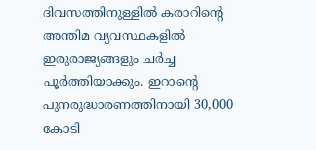ദിവസത്തിനുള്ളിൽ കരാറിന്റെ അന്തിമ വ്യവസ്ഥകളിൽ ഇരുരാജ്യങ്ങളും ചർച്ച പൂർത്തിയാക്കും. ഇറാന്റെ പുനരുദ്ധാരണത്തിനായി 30,000 കോടി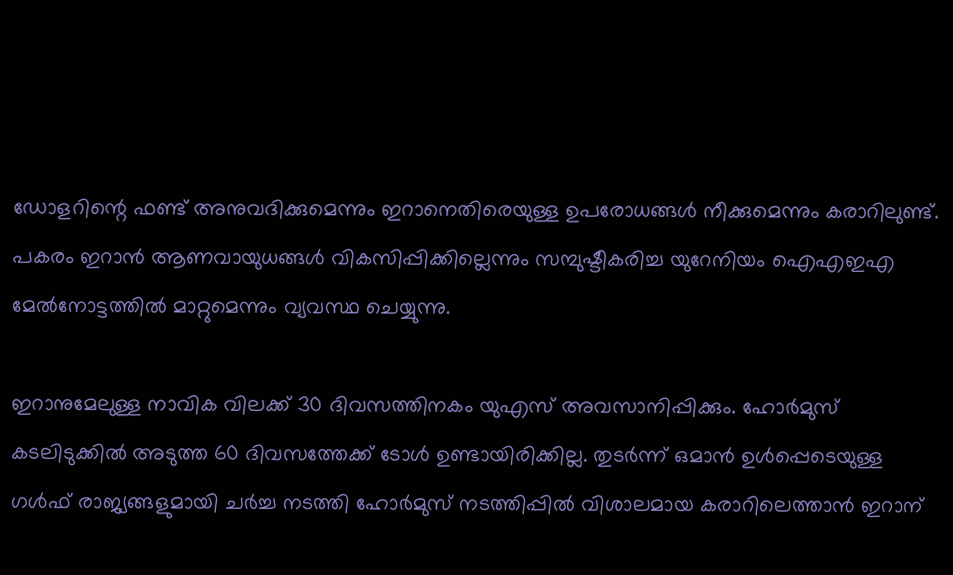ഡോളറിന്റെ ഫണ്ട് അനുവദിക്കുമെന്നും ഇറാനെതിരെയുള്ള ഉപരോധങ്ങൾ നീക്കുമെന്നും കരാറിലുണ്ട്. പകരം ഇറാൻ ആണവായുധങ്ങൾ വികസിപ്പിക്കില്ലെന്നും സമ്പുഷ്ടീകരിച്ച യുറേനിയം ഐഎഇഎ മേൽനോട്ടത്തിൽ മാറ്റുമെന്നും വ്യവസ്ഥ ചെയ്യുന്നു.

ഇറാനുമേലുള്ള നാവിക വിലക്ക് 30 ദിവസത്തിനകം യുഎസ് അവസാനിപ്പിക്കും. ഹോർമുസ് കടലിടുക്കിൽ അടുത്ത 60 ദിവസത്തേക്ക് ടോൾ ഉണ്ടായിരിക്കില്ല. തുടർന്ന് ഒമാൻ ഉൾപ്പെടെയുള്ള ഗൾഫ് രാജ്യങ്ങളുമായി ചർച്ച നടത്തി ഹോർമുസ് നടത്തിപ്പിൽ വിശാലമായ കരാറിലെത്താൻ ഇറാന്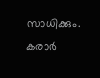സാധിക്കും. കരാർ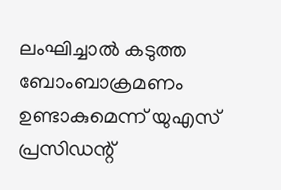ലംഘിച്ചാൽ കടുത്ത ബോംബാക്രമണം ഉണ്ടാകുമെന്ന് യുഎസ് പ്രസിഡന്റ്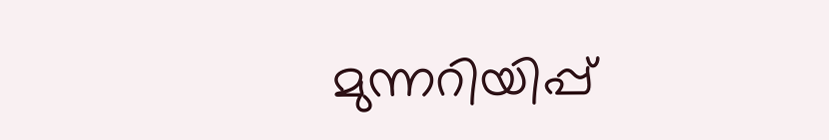മുന്നറിയിപ്പ്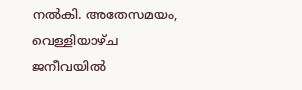നൽകി. അതേസമയം, വെള്ളിയാഴ്ച ജനീവയിൽ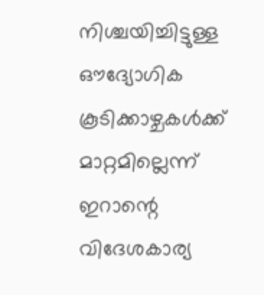നിശ്ചയിച്ചിട്ടുള്ള ഔദ്യോഗിക കൂടിക്കാഴ്ചകൾക്ക് മാറ്റമില്ലെന്ന് ഇറാന്റെ വിദേശകാര്യ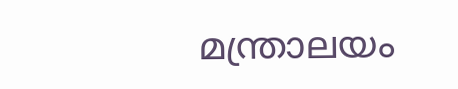മന്ത്രാലയം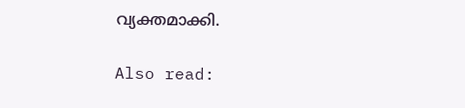വ്യക്തമാക്കി.

Also read: